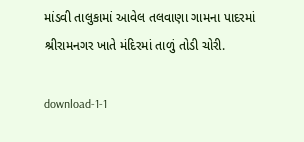માંડવી તાલુકામાં આવેલ તલવાણા ગામના પાદરમાં શ્રીરામનગર ખાતે મંદિરમાં તાળું તોડી ચોરી.

download-1-1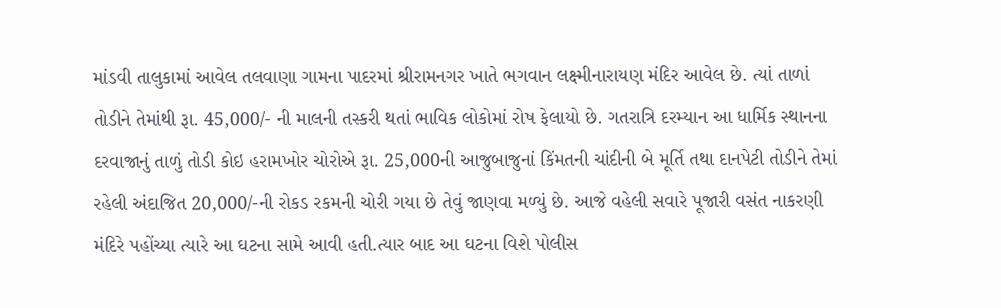માંડવી તાલુકામાં આવેલ તલવાણા ગામના પાદરમાં શ્રીરામનગર ખાતે ભગવાન લક્ષ્મીનારાયણ મંદિર આવેલ છે. ત્યાં તાળાં તોડીને તેમાંથી રૂા. 45,000/- ની માલની તસ્કરી થતાં ભાવિક લોકોમાં રોષ ફેલાયો છે. ગતરાત્રિ દરમ્યાન આ ધાર્મિક સ્થાનના દરવાજાનું તાળું તોડી કોઇ હરામખોર ચોરોએ રૂા. 25,000ની આજુબાજુનાં કિંમતની ચાંદીની બે મૂર્તિ તથા દાનપેટી તોડીને તેમાં રહેલી અંદાજિત 20,000/-ની રોકડ રકમની ચોરી ગયા છે તેવું જાણવા મળ્યું છે. આજે વહેલી સવારે પૂજારી વસંત નાકરણી મંદિરે પહોંચ્યા ત્યારે આ ઘટના સામે આવી હતી.ત્યાર બાદ આ ઘટના વિશે પોલીસ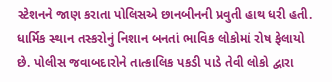સ્ટેશનને જાણ કરાતા પોલિસએ છાનબીનની પ્રવુતી હાથ ધરી હતી. ધાર્મિક સ્થાન તસ્કરોનું નિશાન બનતાં ભાવિક લોકોમાં રોષ ફેલાયો છે. પોલીસ જવાબદારોને તાત્કાલિક પકડી પાડે તેવી લોકો દ્વારા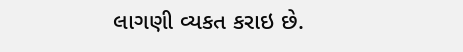લાગણી વ્યકત કરાઇ છે.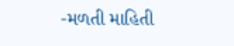-મળતી માહિતી